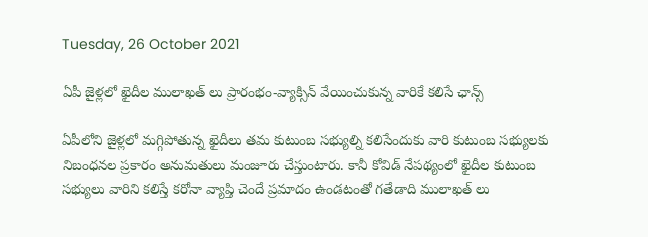Tuesday, 26 October 2021

ఏపీ జైళ్లలో ఖైదీల ములాఖత్ లు ప్రారంభం-వ్యాక్సిన్ వేయించుకున్న వారికే కలిసే ఛాన్స్

ఏపీలోని జైళ్లలో మగ్గిపోతున్న ఖైదీలు తమ కుటుంబ సభ్యుల్ని కలిసేందుకు వారి కుటుంబ సభ్యులకు నిబంధనల ప్రకారం అనుమతులు మంజూరు చేస్తుంటారు. కానీ కోవిడ్ నేపథ్యంలో ఖైదీల కుటుంబ సభ్యులు వారిని కలిస్తే కరోనా వ్యాప్తి చెందే ప్రమాదం ఉండటంతో గతేడాది ములాఖత్ లు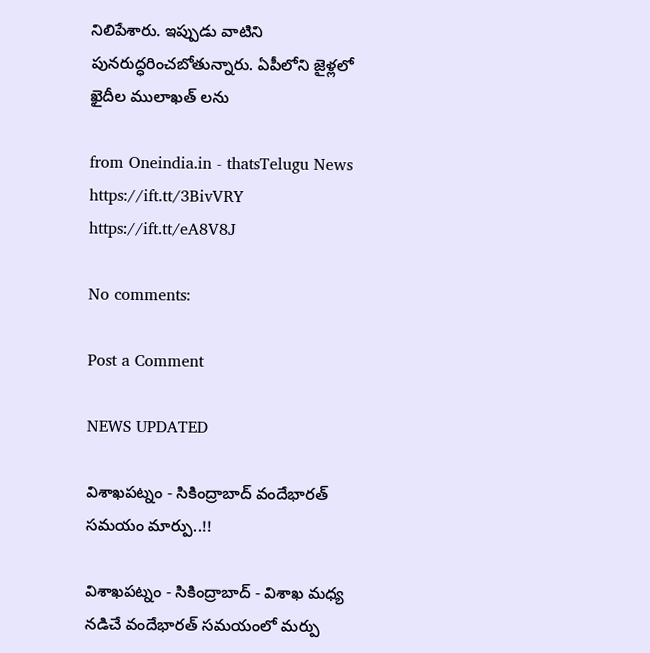నిలిపేశారు. ఇప్పుడు వాటిని పునరుద్ధరించబోతున్నారు. ఏపీలోని జైళ్లలో ఖైదీల ములాఖత్ లను

from Oneindia.in - thatsTelugu News https://ift.tt/3BivVRY
https://ift.tt/eA8V8J

No comments:

Post a Comment

NEWS UPDATED

విశాఖపట్నం - సికింద్రాబాద్ వందేభారత్ సమయం మార్పు..!!

విశాఖపట్నం - సికింద్రాబాద్ - విశాఖ మధ్య నడిచే వందేభారత్ సమయంలో మర్పు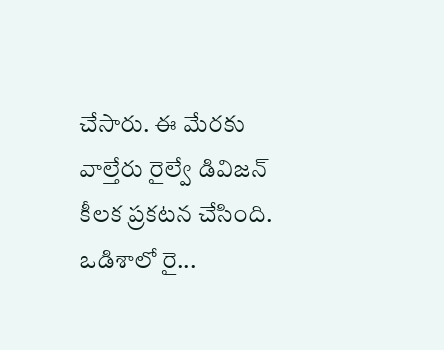చేసారు. ఈ మేరకు వాల్తేరు రైల్వే డివిజన్ కీలక ప్రకటన చేసింది. ఒడిశాలో రై...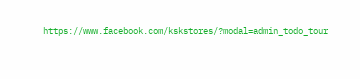https://www.facebook.com/kskstores/?modal=admin_todo_tour